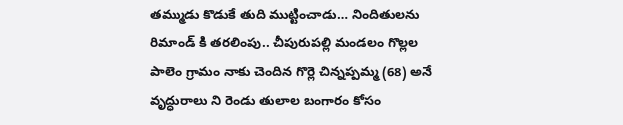తమ్ముడు కొడుకే తుది ముట్టించాడు… నిందితులను రిమాండ్ కి తరలింపు.. చీపురుపల్లి మండలం గొల్లల పాలెం గ్రామం నాకు చెందిన గొర్లె చిన్నప్పమ్మ (68) అనే వృద్ధురాలు ని రెండు తులాల బంగారం కోసం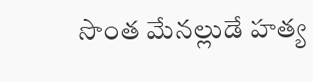సొంత మేనల్లుడే హత్య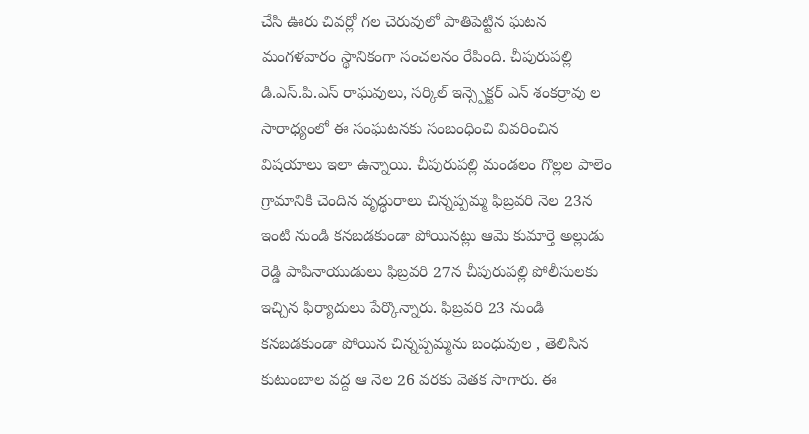చేసి ఊరు చివర్లో గల చెరువులో పాతిపెట్టిన ఘటన మంగళవారం స్థానికంగా సంచలనం రేపింది. చీపురుపల్లి డి.ఎస్.పి.ఎస్ రాఘవులు, సర్కిల్ ఇన్స్పెక్టర్ ఎన్ శంకర్రావు ల సారాధ్యంలో ఈ సంఘటనకు సంబంధించి వివరించిన విషయాలు ఇలా ఉన్నాయి. చీపురుపల్లి మండలం గొల్లల పాలెం గ్రామానికి చెందిన వృద్ధురాలు చిన్నప్పమ్మ ఫిబ్రవరి నెల 23న ఇంటి నుండి కనబడకుండా పోయినట్లు ఆమె కుమార్తె అల్లుడు రెడ్డి పాపినాయుడులు ఫిబ్రవరి 27న చీపురుపల్లి పోలీసులకు ఇచ్చిన ఫిర్యాదులు పేర్కొన్నారు. ఫిబ్రవరి 23 నుండి కనబడకుండా పోయిన చిన్నప్పమ్మను బంధువుల , తెలిసిన కుటుంబాల వద్ద ఆ నెల 26 వరకు వెతక సాగారు. ఈ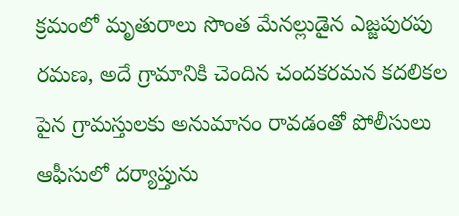క్రమంలో మృతురాలు సొంత మేనల్లుడైన ఎజ్జపురపు రమణ, అదే గ్రామానికి చెందిన చందకరమన కదలికల పైన గ్రామస్తులకు అనుమానం రావడంతో పోలీసులు ఆఫీసులో దర్యాప్తును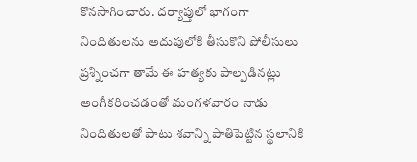కొనసాగించారు. దర్యాప్తులో భాగంగా నిందితులను అదుపులోకి తీసుకొని పోలీసులు ప్రశ్నించగా తామే ఈ హత్యకు పాల్పడినట్లు అంగీకరించడంతో మంగళవారం నాడు నిందితులతో పాటు శవాన్ని పాతిపెట్టిన స్థలానికి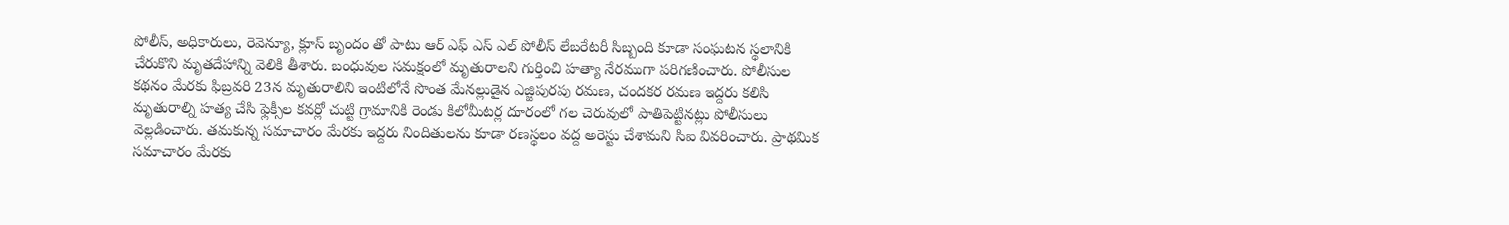పోలీస్, అధికారులు, రెవెన్యూ, క్లూస్ బృందం తో పాటు ఆర్ ఎఫ్ ఎస్ ఎల్ పోలీస్ లేబరేటరీ సిబ్బంది కూడా సంఘటన స్థలానికి చేరుకొని మృతదేహాన్ని వెలికి తీశారు. బంధువుల సమక్షంలో మృతురాలని గుర్తించి హత్యా నేరముగా పరిగణించారు. పోలీసుల కథనం మేరకు ఫిబ్రవరి 23న మృతురాలిని ఇంటిలోనే సొంత మేనల్లుడైన ఎజ్జిపురపు రమణ, చందకర రమణ ఇద్దరు కలిసి మృతురాల్ని హత్య చేసి ఫ్లెక్సీల కవర్లో చుట్టి గ్రామానికి రెండు కిలోమీటర్ల దూరంలో గల చెరువులో పాతిపెట్టినట్లు పోలీసులు వెల్లడించారు. తమకున్న సమాచారం మేరకు ఇద్దరు నిందితులను కూడా రణస్థలం వద్ద అరెస్టు చేశామని సిఐ వివరించారు. ప్రాథమిక సమాచారం మేరకు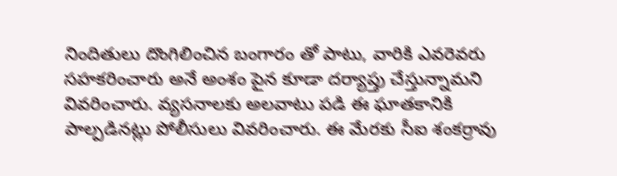నిందితులు దొంగిలించిన బంగారం తో పాటు, వారికి ఎవరెవరు సహకరించారు అనే అంశం పైన కూడా దర్యాప్తు చేస్తున్నామని వివరించారు. వ్యసనాలకు అలవాటు పడి ఈ ఘాతకానికి పాల్పడినట్లు పోలీసులు వివరించారు. ఈ మేరకు సీఐ శంకర్రావు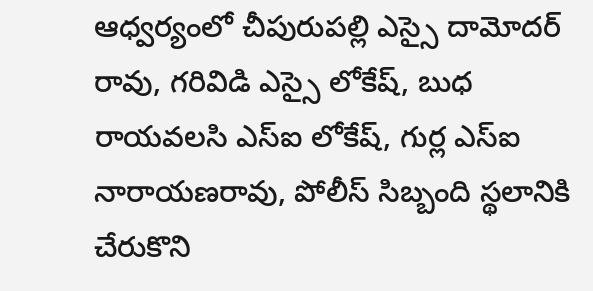ఆధ్వర్యంలో చీపురుపల్లి ఎస్సై దామోదర్ రావు, గరివిడి ఎస్సై లోకేష్, బుధ రాయవలసి ఎస్ఐ లోకేష్, గుర్ల ఎస్ఐ నారాయణరావు, పోలీస్ సిబ్బంది స్థలానికి చేరుకొని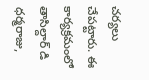చర్యలు చేపట్టారు. ఈ కార్యక్రమంలో తాసిల్దార్ డి ధర్మరాజు,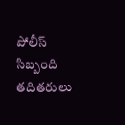పోలీస్ సిబ్బంది తదితరులు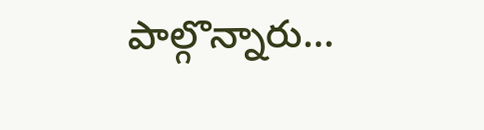పాల్గొన్నారు…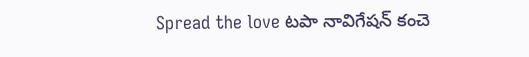Spread the love టపా నావిగేషన్ కంచె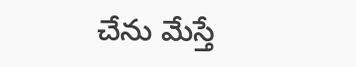చేను మేస్తే